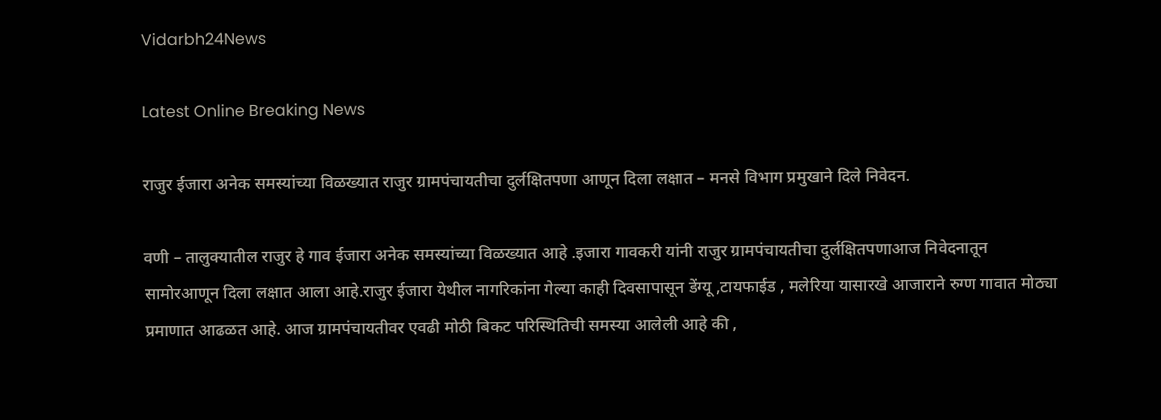Vidarbh24News

Latest Online Breaking News

राजुर ईजारा अनेक समस्यांच्या विळख्यात राजुर ग्रामपंचायतीचा दुर्लक्षितपणा आणून दिला लक्षात – मनसे विभाग प्रमुखाने दिले निवेदन.

वणी – तालुक्यातील राजुर हे गाव ईजारा अनेक समस्यांच्या विळख्यात आहे .इजारा गावकरी यांनी राजुर ग्रामपंचायतीचा दुर्लक्षितपणाआज निवेदनातून सामोरआणून दिला लक्षात आला आहे.राजुर ईजारा येथील नागरिकांना गेल्या काही दिवसापासून डेंग्यू ,टायफाईड , मलेरिया यासारखे आजाराने रुग्ण गावात मोठ्या प्रमाणात आढळत आहे. आज ग्रामपंचायतीवर एवढी मोठी बिकट परिस्थितिची समस्या आलेली आहे की ,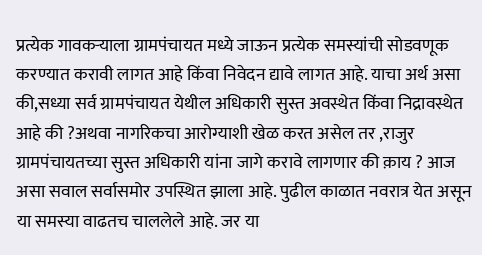प्रत्येक गावकर्‍याला ग्रामपंचायत मध्ये जाऊन प्रत्येक समस्यांची सोडवणूक करण्यात करावी लागत आहे किंवा निवेदन द्यावे लागत आहे. याचा अर्थ असा की,सध्या सर्व ग्रामपंचायत येथील अधिकारी सुस्त अवस्थेत किंवा निद्रावस्थेत आहे की ?अथवा नागरिकचा आरोग्याशी खेळ करत असेल तर ,राजुर ग्रामपंचायतच्या सुस्त अधिकारी यांना जागे करावे लागणार की क़ाय ? आज असा सवाल सर्वासमोर उपस्थित झाला आहे. पुढील काळात नवरात्र येत असून या समस्या वाढतच चाललेले आहे. जर या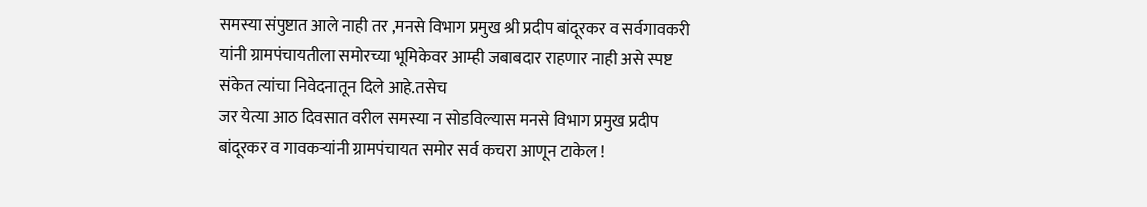समस्या संपुष्टात आले नाही तर ,मनसे विभाग प्रमुख श्री प्रदीप बांदूरकर व सर्वगावकरी यांनी ग्रामपंचायतीला समोरच्या भूमिकेवर आम्ही जबाबदार राहणार नाही असे स्पष्ट संकेत त्यांचा निवेदनातून दिले आहे.तसेच
जर येत्या आठ दिवसात वरील समस्या न सोडविल्यास मनसे विभाग प्रमुख प्रदीप बांदूरकर व गावकऱ्यांनी ग्रामपंचायत समोर सर्व कचरा आणून टाकेल !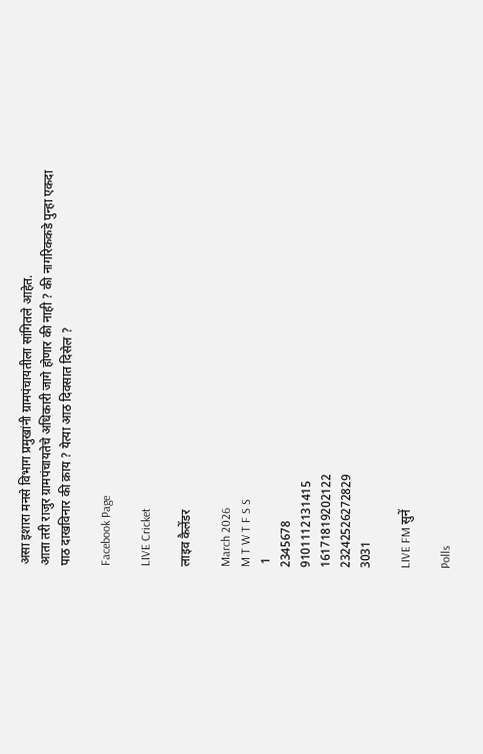असा इशारा मनसे विभाग प्रमुखांनी ग्रामपंचायतीला सांगितले आहेत.
आता तरी राजुर ग्रामपंचायतेचे अधिकारी जागे होणार की नाही ? की नागरिककडे पुन्हा एकदा पाठ दाखविनार की क़ाय ? येत्या आठ दिवसात दिसेल ?

Facebook Page

LIVE Cricket

लाइव कैलेंडर

March 2026
M T W T F S S
 1
2345678
9101112131415
16171819202122
23242526272829
3031

LIVE FM सुनें

Polls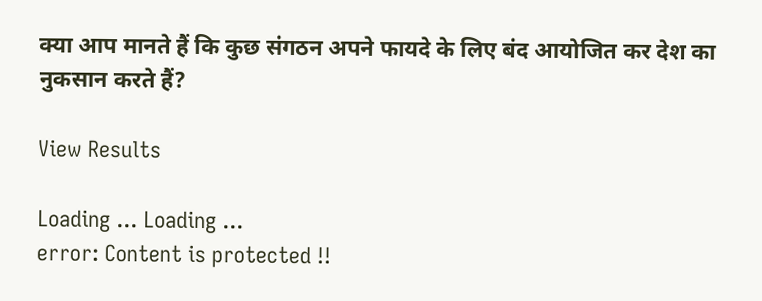क्या आप मानते हैं कि कुछ संगठन अपने फायदे के लिए बंद आयोजित कर देश का नुकसान करते हैं?

View Results

Loading ... Loading ...
error: Content is protected !!